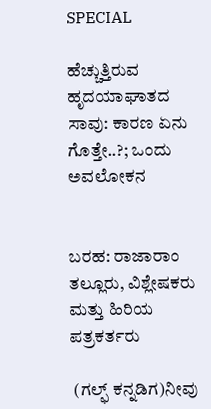SPECIAL

ಹೆಚ್ಚುತ್ತಿರುವ ಹೃದಯಾಘಾತದ ಸಾವು: ಕಾರಣ ಏನು ಗೊತ್ತೇ..?; ಒಂದು ಅವಲೋಕನ


ಬರಹ: ರಾಜಾರಾಂ ತಲ್ಲೂರು, ವಿಶ್ಲೇಷಕರು ಮತ್ತು ಹಿರಿಯ ಪತ್ರಕರ್ತರು

 (ಗಲ್ಫ್ ಕನ್ನಡಿಗ)ನೀವು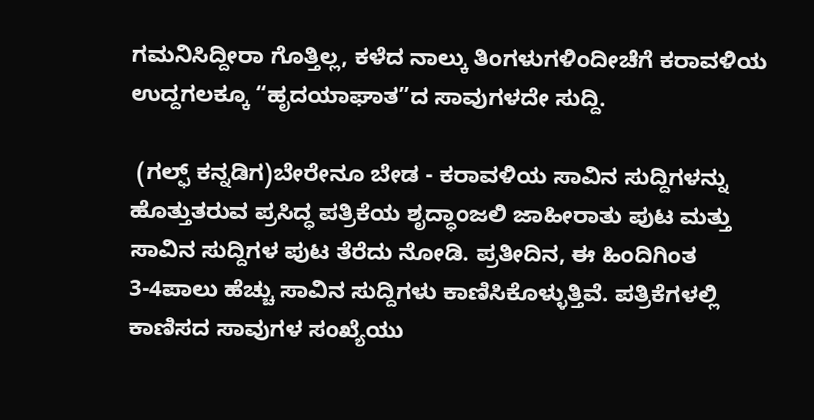ಗಮನಿಸಿದ್ದೀರಾ ಗೊತ್ತಿಲ್ಲ, ಕಳೆದ ನಾಲ್ಕು ತಿಂಗಳುಗಳಿಂದೀಚೆಗೆ ಕರಾವಳಿಯ ಉದ್ದಗಲಕ್ಕೂ “ಹೃದಯಾಘಾತ”ದ ಸಾವುಗಳದೇ ಸುದ್ದಿ.

 (ಗಲ್ಫ್ ಕನ್ನಡಿಗ)ಬೇರೇನೂ ಬೇಡ - ಕರಾವಳಿಯ ಸಾವಿನ ಸುದ್ದಿಗಳನ್ನು ಹೊತ್ತುತರುವ ಪ್ರಸಿದ್ಧ ಪತ್ರಿಕೆಯ ಶೃದ್ಧಾಂಜಲಿ ಜಾಹೀರಾತು ಪುಟ ಮತ್ತು ಸಾವಿನ ಸುದ್ದಿಗಳ ಪುಟ ತೆರೆದು ನೋಡಿ. ಪ್ರತೀದಿನ, ಈ ಹಿಂದಿಗಿಂತ 3-4ಪಾಲು ಹೆಚ್ಚು ಸಾವಿನ ಸುದ್ದಿಗಳು ಕಾಣಿಸಿಕೊಳ್ಳುತ್ತಿವೆ. ಪತ್ರಿಕೆಗಳಲ್ಲಿ ಕಾಣಿಸದ ಸಾವುಗಳ ಸಂಖ್ಯೆಯು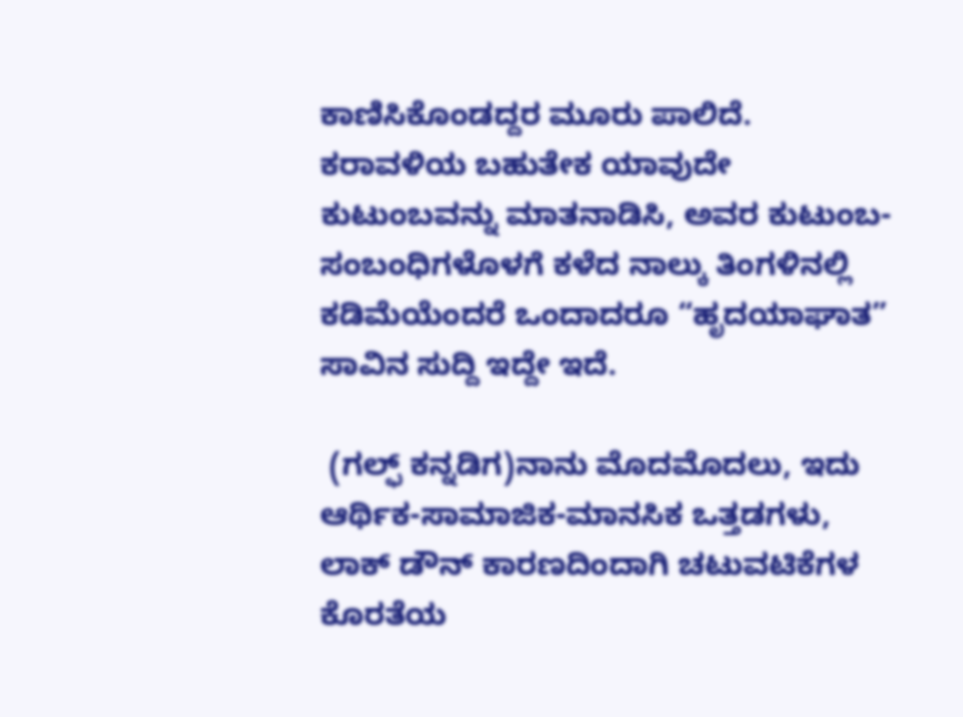ಕಾಣಿಸಿಕೊಂಡದ್ದರ ಮೂರು ಪಾಲಿದೆ. ಕರಾವಳಿಯ ಬಹುತೇಕ ಯಾವುದೇ ಕುಟುಂಬವನ್ನು ಮಾತನಾಡಿಸಿ, ಅವರ ಕುಟುಂಬ-ಸಂಬಂಧಿಗಳೊಳಗೆ ಕಳೆದ ನಾಲ್ಕು ತಿಂಗಳಿನಲ್ಲಿ ಕಡಿಮೆಯೆಂದರೆ ಒಂದಾದರೂ “ಹೃದಯಾಘಾತ” ಸಾವಿನ ಸುದ್ದಿ ಇದ್ದೇ ಇದೆ.

 (ಗಲ್ಫ್ ಕನ್ನಡಿಗ)ನಾನು ಮೊದಮೊದಲು, ಇದು ಆರ್ಥಿಕ-ಸಾಮಾಜಿಕ-ಮಾನಸಿಕ ಒತ್ತಡಗಳು, ಲಾಕ್ ಡೌನ್ ಕಾರಣದಿಂದಾಗಿ ಚಟುವಟಿಕೆಗಳ ಕೊರತೆಯ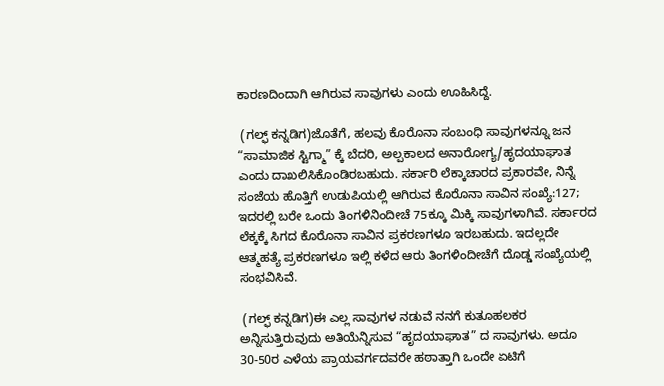ಕಾರಣದಿಂದಾಗಿ ಆಗಿರುವ ಸಾವುಗಳು ಎಂದು ಊಹಿಸಿದ್ದೆ.

 (ಗಲ್ಫ್ ಕನ್ನಡಿಗ)ಜೊತೆಗೆ, ಹಲವು ಕೊರೊನಾ ಸಂಬಂಧಿ ಸಾವುಗಳನ್ನೂ ಜನ “ಸಾಮಾಜಿಕ ಸ್ಟಿಗ್ಮಾ” ಕ್ಕೆ ಬೆದರಿ, ಅಲ್ಪಕಾಲದ ಅನಾರೋಗ್ಯ/ಹೃದಯಾಘಾತ ಎಂದು ದಾಖಲಿಸಿಕೊಂಡಿರಬಹುದು. ಸರ್ಕಾರಿ ಲೆಕ್ಕಾಚಾರದ ಪ್ರಕಾರವೇ, ನಿನ್ನೆ ಸಂಜೆಯ ಹೊತ್ತಿಗೆ ಉಡುಪಿಯಲ್ಲಿ ಆಗಿರುವ ಕೊರೊನಾ ಸಾವಿನ ಸಂಖ್ಯೆ:127; ಇದರಲ್ಲಿ ಬರೇ ಒಂದು ತಿಂಗಳಿನಿಂದೀಚೆ 75ಕ್ಕೂ ಮಿಕ್ಕಿ ಸಾವುಗಳಾಗಿವೆ. ಸರ್ಕಾರದ ಲೆಕ್ಕಕ್ಕೆ ಸಿಗದ ಕೊರೊನಾ ಸಾವಿನ ಪ್ರಕರಣಗಳೂ ಇರಬಹುದು. ಇದಲ್ಲದೇ ಆತ್ಮಹತ್ಯೆ ಪ್ರಕರಣಗಳೂ ಇಲ್ಲಿ ಕಳೆದ ಆರು ತಿಂಗಳಿಂದೀಚೆಗೆ ದೊಡ್ಡ ಸಂಖ್ಯೆಯಲ್ಲಿ ಸಂಭವಿಸಿವೆ.

 (ಗಲ್ಫ್ ಕನ್ನಡಿಗ)ಈ ಎಲ್ಲ ಸಾವುಗಳ ನಡುವೆ ನನಗೆ ಕುತೂಹಲಕರ ಅನ್ನಿಸುತ್ತಿರುವುದು ಅತಿಯೆನ್ನಿಸುವ “ಹೃದಯಾಘಾತ” ದ ಸಾವುಗಳು. ಅದೂ 30-50ರ ಎಳೆಯ ಪ್ರಾಯವರ್ಗದವರೇ ಹಠಾತ್ತಾಗಿ ಒಂದೇ ಏಟಿಗೆ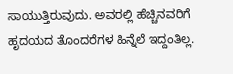ಸಾಯುತ್ತಿರುವುದು. ಅವರಲ್ಲಿ ಹೆಚ್ಚಿನವರಿಗೆ ಹೃದಯದ ತೊಂದರೆಗಳ ಹಿನ್ನೆಲೆ ಇದ್ದಂತಿಲ್ಲ.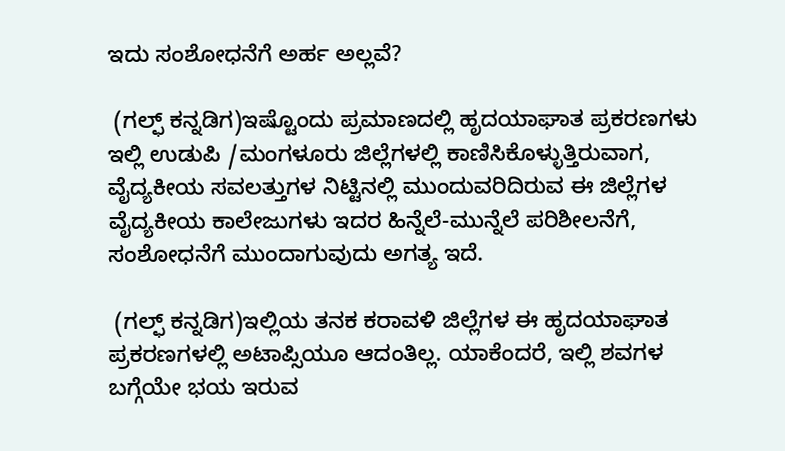ಇದು ಸಂಶೋಧನೆಗೆ ಅರ್ಹ ಅಲ್ಲವೆ?

 (ಗಲ್ಫ್ ಕನ್ನಡಿಗ)ಇಷ್ಟೊಂದು ಪ್ರಮಾಣದಲ್ಲಿ ಹೃದಯಾಘಾತ ಪ್ರಕರಣಗಳು ಇಲ್ಲಿ ಉಡುಪಿ /ಮಂಗಳೂರು ಜಿಲ್ಲೆಗಳಲ್ಲಿ ಕಾಣಿಸಿಕೊಳ್ಳುತ್ತಿರುವಾಗ, ವೈದ್ಯಕೀಯ ಸವಲತ್ತುಗಳ ನಿಟ್ಟಿನಲ್ಲಿ ಮುಂದುವರಿದಿರುವ ಈ ಜಿಲ್ಲೆಗಳ ವೈದ್ಯಕೀಯ ಕಾಲೇಜುಗಳು ಇದರ ಹಿನ್ನೆಲೆ-ಮುನ್ನೆಲೆ ಪರಿಶೀಲನೆಗೆ, ಸಂಶೋಧನೆಗೆ ಮುಂದಾಗುವುದು ಅಗತ್ಯ ಇದೆ.

 (ಗಲ್ಫ್ ಕನ್ನಡಿಗ)ಇಲ್ಲಿಯ ತನಕ ಕರಾವಳಿ ಜಿಲ್ಲೆಗಳ ಈ ಹೃದಯಾಘಾತ ಪ್ರಕರಣಗಳಲ್ಲಿ ಅಟಾಪ್ಸಿಯೂ ಆದಂತಿಲ್ಲ. ಯಾಕೆಂದರೆ, ಇಲ್ಲಿ ಶವಗಳ ಬಗ್ಗೆಯೇ ಭಯ ಇರುವ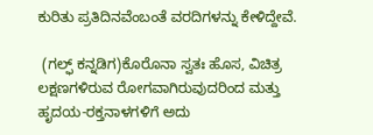ಕುರಿತು ಪ್ರತಿದಿನವೆಂಬಂತೆ ವರದಿಗಳನ್ನು ಕೇಳಿದ್ದೇವೆ.

 (ಗಲ್ಫ್ ಕನ್ನಡಿಗ)ಕೊರೊನಾ ಸ್ವತಃ ಹೊಸ, ವಿಚಿತ್ರ ಲಕ್ಷಣಗಳಿರುವ ರೋಗವಾಗಿರುವುದರಿಂದ ಮತ್ತು ಹೃದಯ-ರಕ್ತನಾಳಗಳಿಗೆ ಅದು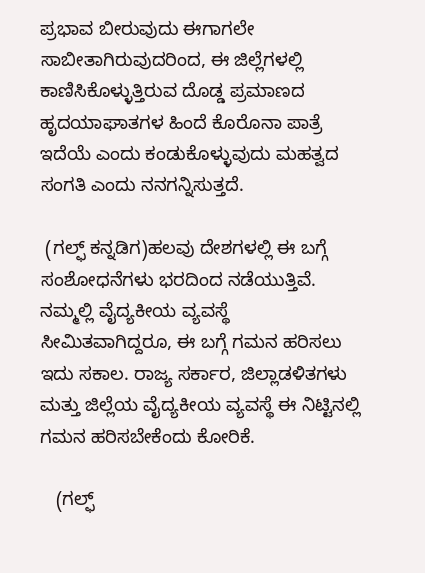ಪ್ರಭಾವ ಬೀರುವುದು ಈಗಾಗಲೇ ಸಾಬೀತಾಗಿರುವುದರಿಂದ, ಈ ಜಿಲ್ಲೆಗಳಲ್ಲಿ ಕಾಣಿಸಿಕೊಳ್ಳುತ್ತಿರುವ ದೊಡ್ಡ ಪ್ರಮಾಣದ ಹೃದಯಾಘಾತಗಳ ಹಿಂದೆ ಕೊರೊನಾ ಪಾತ್ರೆ ಇದೆಯೆ ಎಂದು ಕಂಡುಕೊಳ್ಳುವುದು ಮಹತ್ವದ ಸಂಗತಿ ಎಂದು ನನಗನ್ನಿಸುತ್ತದೆ.

 (ಗಲ್ಫ್ ಕನ್ನಡಿಗ)ಹಲವು ದೇಶಗಳಲ್ಲಿ ಈ ಬಗ್ಗೆ ಸಂಶೋಧನೆಗಳು ಭರದಿಂದ ನಡೆಯುತ್ತಿವೆ. ನಮ್ಮಲ್ಲಿ ವೈದ್ಯಕೀಯ ವ್ಯವಸ್ಥೆ ಸೀಮಿತವಾಗಿದ್ದರೂ, ಈ ಬಗ್ಗೆ ಗಮನ ಹರಿಸಲು ಇದು ಸಕಾಲ. ರಾಜ್ಯ ಸರ್ಕಾರ, ಜಿಲ್ಲಾಡಳಿತಗಳು ಮತ್ತು ಜಿಲ್ಲೆಯ ವೈದ್ಯಕೀಯ ವ್ಯವಸ್ಥೆ ಈ ನಿಟ್ಟಿನಲ್ಲಿ ಗಮನ ಹರಿಸಬೇಕೆಂದು ಕೋರಿಕೆ.

   (ಗಲ್ಫ್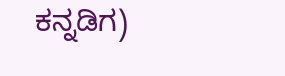ಕನ್ನಡಿಗ)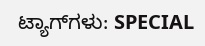ಟ್ಯಾಗ್‌ಗಳು: SPECIAL